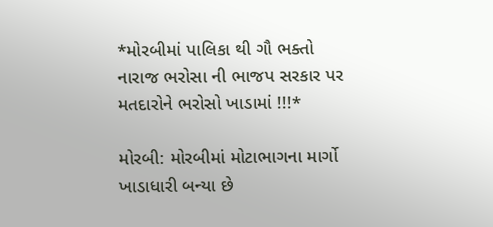*મોરબીમાં પાલિકા થી ગૌ ભક્તો નારાજ ભરોસા ની ભાજપ સરકાર પર મતદારોને ભરોસો ખાડામાં !!!*

મોરબી: મોરબીમાં મોટાભાગના માર્ગો ખાડાધારી બન્યા છે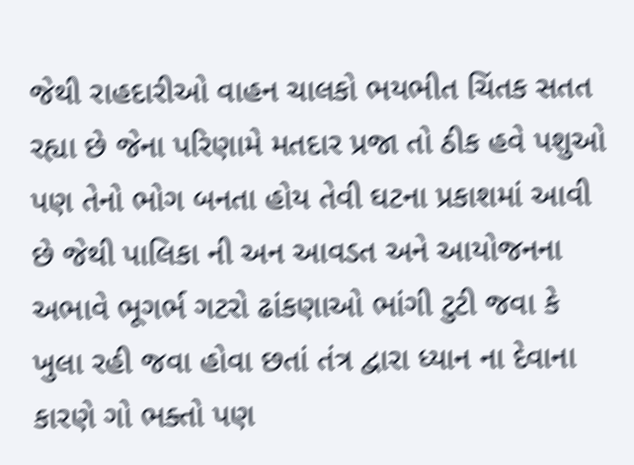જેથી રાહદારીઓ વાહન ચાલકો ભયભીત ચિંતક સતત રહ્યા છે જેના પરિણામે મતદાર પ્રજા તો ઠીક હવે પશુઓ પણ તેનો ભોગ બનતા હોય તેવી ઘટના પ્રકાશમાં આવી છે જેથી પાલિકા ની અન આવડત અને આયોજનના અભાવે ભૂગર્ભ ગટરો ઢાંકણાઓ ભાંગી ટુટી જવા કે ખુલા રહી જવા હોવા છતાં તંત્ર દ્વારા ધ્યાન ના દેવાના કારણે ગો ભક્તો પણ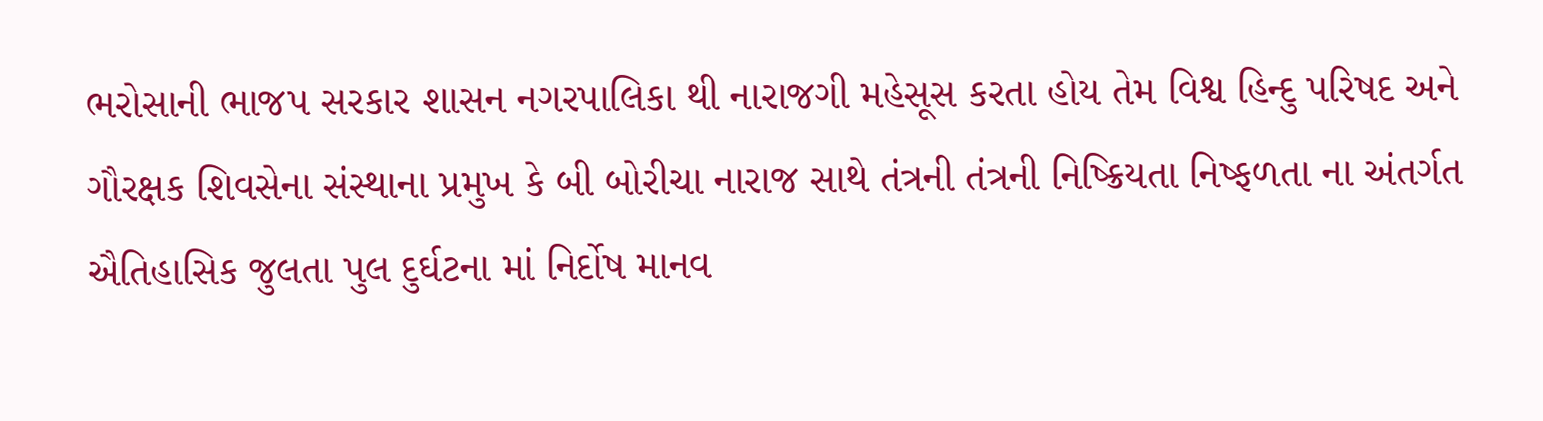ભરોસાની ભાજપ સરકાર શાસન નગરપાલિકા થી નારાજગી મહેસૂસ કરતા હોય તેમ વિશ્વ હિન્દુ પરિષદ અને ગૌરક્ષક શિવસેના સંસ્થાના પ્રમુખ કે બી બોરીચા નારાજ સાથે તંત્રની તંત્રની નિષ્ક્રિયતા નિષ્ફળતા ના અંતર્ગત ઐતિહાસિક જુલતા પુલ દુર્ઘટના માં નિર્દોષ માનવ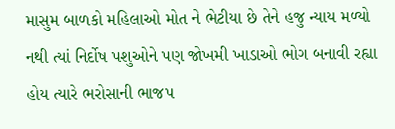માસુમ બાળકો મહિલાઓ મોત ને ભેટીયા છે તેને હજુ ન્યાય મળ્યો નથી ત્યાં નિર્દોષ પશુઓને પણ જોખમી ખાડાઓ ભોગ બનાવી રહ્યા હોય ત્યારે ભરોસાની ભાજપ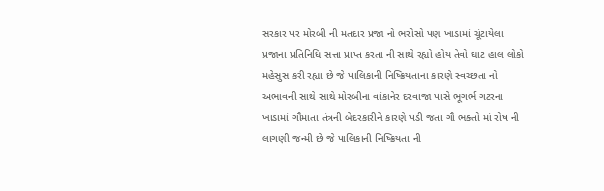સરકાર પર મોરબી ની મતદાર પ્રજા નો ભરોસો પણ ખાડામાં ચૂંટાયેલા પ્રજાના પ્રતિનિધિ સત્તા પ્રાપ્ત કરતા ની સાથે રહ્યો હોય તેવો ઘાટ હાલ લોકો મહેસુસ કરી રહ્યા છે જે પાલિકાની નિષ્ક્રિયતાના કારણે સ્વચ્છતા નો અભાવની સાથે સાથે મોરબીના વાંકાનેર દરવાજા પાસે ભૂગર્ભ ગટરના ખાડામાં ગૌમાતા તંત્રની બેદરકારીને કારણે પડી જતા ગૌ ભક્તો માં રોષ ની લાગણી જન્મી છે જે પાલિકાની નિષ્ક્રિયતા ની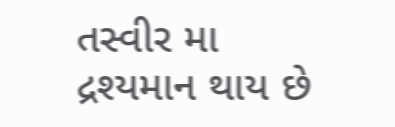તસ્વીર મા દ્રશ્યમાન થાય છે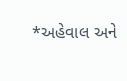*અહેવાલ અને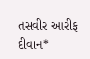તસવીર આરીફ દીવાન*